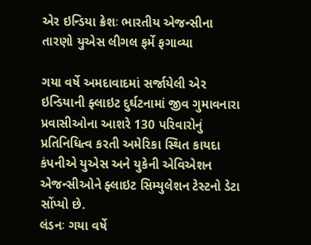એર ઇન્ડિયા ક્રેશઃ ભારતીય એજન્સીના તારણો યુએસ લીગલ ફર્મે ફગાવ્યા

ગયા વર્ષે અમદાવાદમાં સર્જાયેલી એર ઇન્ડિયાની ફ્લાઇટ દુર્ઘટનામાં જીવ ગુમાવનારા પ્રવાસીઓના આશરે 130 પરિવારોનું પ્રતિનિધિત્વ કરતી અમેરિકા સ્થિત કાયદા કંપનીએ યુએસ અને યુકેની એવિએશન એજન્સીઓને ફ્લાઇટ સિમ્યુલેશન ટેસ્ટનો ડેટા સોંપ્યો છે.
લંડનઃ ગયા વર્ષે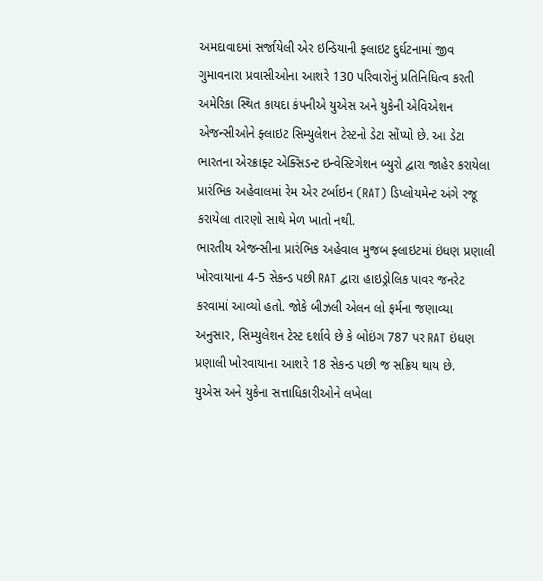અમદાવાદમાં સર્જાયેલી એર ઇન્ડિયાની ફ્લાઇટ દુર્ઘટનામાં જીવ ગુમાવનારા પ્રવાસીઓના આશરે 130 પરિવારોનું પ્રતિનિધિત્વ કરતી અમેરિકા સ્થિત કાયદા કંપનીએ યુએસ અને યુકેની એવિએશન એજન્સીઓને ફ્લાઇટ સિમ્યુલેશન ટેસ્ટનો ડેટા સોંપ્યો છે. આ ડેટા ભારતના એરક્રાફ્ટ એક્સિડન્ટ ઇન્વેસ્ટિગેશન બ્યુરો દ્વારા જાહેર કરાયેલા પ્રારંભિક અહેવાલમાં રેમ એર ટર્બાઇન (RAT) ડિપ્લોયમેન્ટ અંગે રજૂ કરાયેલા તારણો સાથે મેળ ખાતો નથી.
ભારતીય એજન્સીના પ્રારંભિક અહેવાલ મુજબ ફ્લાઇટમાં ઇંધણ પ્રણાલી ખોરવાયાના 4-5 સેકન્ડ પછી RAT દ્વારા હાઇડ્રોલિક પાવર જનરેટ કરવામાં આવ્યો હતો. જોકે બીઝલી એલન લો ફર્મના જણાવ્યા અનુસાર, સિમ્યુલેશન ટેસ્ટ દર્શાવે છે કે બોઇંગ 787 પર RAT ઇંધણ પ્રણાલી ખોરવાયાના આશરે 18 સેકન્ડ પછી જ સક્રિય થાય છે.
યુએસ અને યુકેના સત્તાધિકારીઓને લખેલા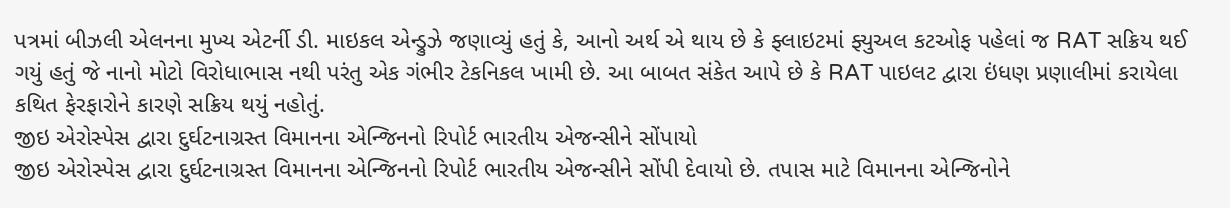પત્રમાં બીઝલી એલનના મુખ્ય એટર્ની ડી. માઇકલ એન્ડ્રુઝે જણાવ્યું હતું કે, આનો અર્થ એ થાય છે કે ફ્લાઇટમાં ફ્યુઅલ કટઓફ પહેલાં જ RAT સક્રિય થઈ ગયું હતું જે નાનો મોટો વિરોધાભાસ નથી પરંતુ એક ગંભીર ટેકનિકલ ખામી છે. આ બાબત સંકેત આપે છે કે RAT પાઇલટ દ્વારા ઇંધણ પ્રણાલીમાં કરાયેલા કથિત ફેરફારોને કારણે સક્રિય થયું નહોતું.
જીઇ એરોસ્પેસ દ્વારા દુર્ઘટનાગ્રસ્ત વિમાનના એન્જિનનો રિપોર્ટ ભારતીય એજન્સીને સોંપાયો
જીઇ એરોસ્પેસ દ્વારા દુર્ઘટનાગ્રસ્ત વિમાનના એન્જિનનો રિપોર્ટ ભારતીય એજન્સીને સોંપી દેવાયો છે. તપાસ માટે વિમાનના એન્જિનોને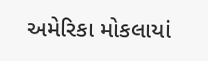અમેરિકા મોકલાયાં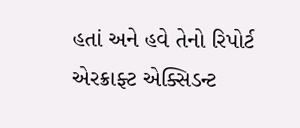હતાં અને હવે તેનો રિપોર્ટ એરક્રાફ્ટ એક્સિડન્ટ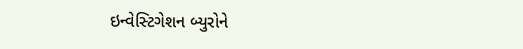ઇન્વેસ્ટિગેશન બ્યુરોને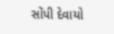સોંપી દેવાયો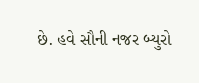છે. હવે સૌની નજર બ્યુરો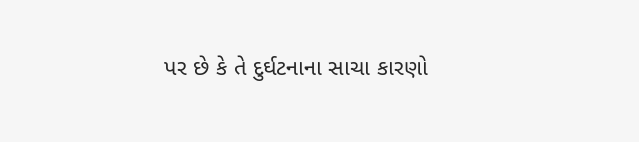પર છે કે તે દુર્ઘટનાના સાચા કારણો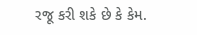રજૂ કરી શકે છે કે કેમ.